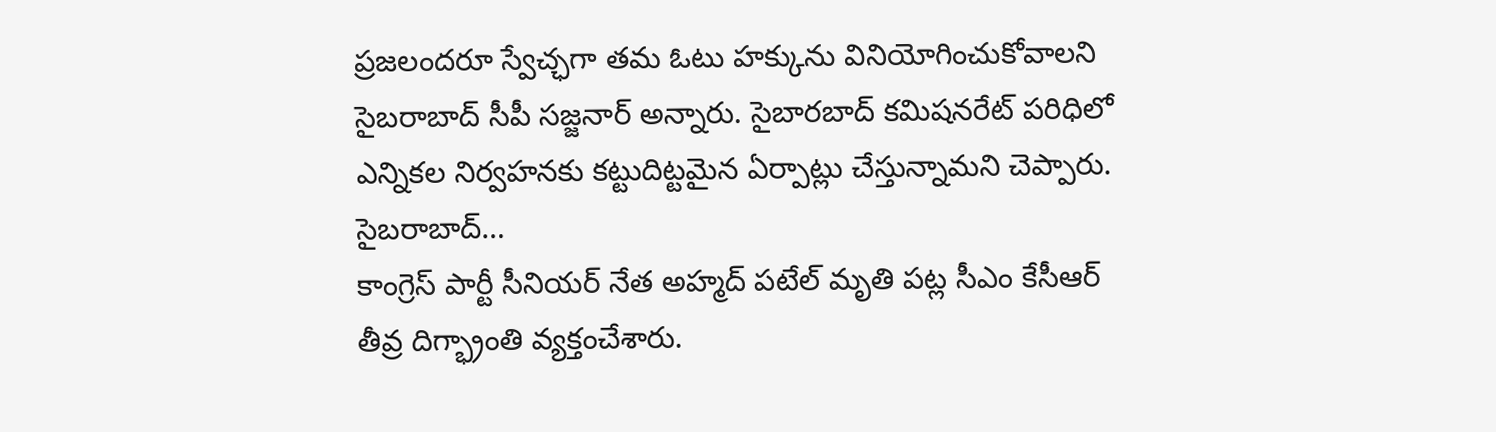ప్రజలందరూ స్వేచ్ఛగా తమ ఓటు హక్కును వినియోగించుకోవాలని సైబరాబాద్ సీపీ సజ్జనార్ అన్నారు. సైబారబాద్ కమిషనరేట్ పరిధిలో ఎన్నికల నిర్వహనకు కట్టుదిట్టమైన ఏర్పాట్లు చేస్తున్నామని చెప్పారు. సైబరాబాద్…
కాంగ్రెస్ పార్టీ సీనియర్ నేత అహ్మద్ పటేల్ మృతి పట్ల సీఎం కేసీఆర్ తీవ్ర దిగ్భ్రాంతి వ్యక్తంచేశారు.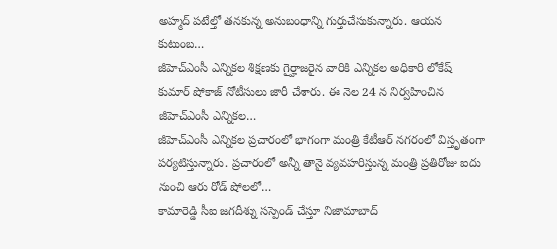అహ్మద్ పటేల్తో తనకున్న అనుబంధాన్ని గుర్తుచేసుకున్నారు. ఆయన కుటుంబ…
జీహెచ్ఎంసీ ఎన్నికల శిక్షణకు గైర్హాజరైన వారికి ఎన్నికల అధికారి లోకేష్ కుమార్ షోకాజ్ నోటీసులు జారీ చేశారు. ఈ నెల 24 న నిర్వహించిన జీహెచ్ఎంసీ ఎన్నికల…
జీహెచ్ఎంసీ ఎన్నికల ప్రచారంలో భాగంగా మంత్రి కేటీఆర్ నగరంలో విస్తృతంగా పర్యటిస్తున్నారు. ప్రచారంలో అన్నీ తానై వ్యవహరిస్తున్న మంత్రి ప్రతిరోజు ఐదు నుంచి ఆరు రోడ్ షోలలో…
కామారెడ్డి సీఐ జగదీశ్ను సస్పెండ్ చేస్తూ నిజామాబాద్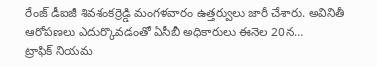రేంజ్ డీఐజీ శివశంకర్రెడ్డి మంగళవారం ఉత్తర్వులు జారీ చేశారు. అవినితీ ఆరోపణలు ఎదుర్కొవడంతో ఏసీబీ అధికారులు ఈనెల 20న…
ట్రాఫిక్ నియమ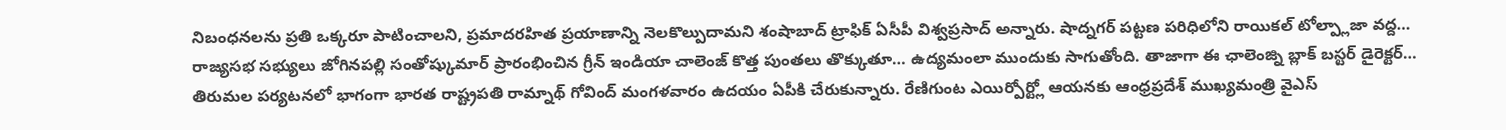నిబంధనలను ప్రతి ఒక్కరూ పాటించాలని, ప్రమాదరహిత ప్రయాణాన్ని నెలకొల్పుదామని శంషాబాద్ ట్రాఫిక్ ఏసీపీ విశ్వప్రసాద్ అన్నారు. షాద్నగర్ పట్టణ పరిధిలోని రాయికల్ టోల్ప్లాజా వద్ద…
రాజ్యసభ సభ్యులు జోగినపల్లి సంతోష్కుమార్ ప్రారంభించిన గ్రీన్ ఇండియా చాలెంజ్ కొత్త పుంతలు తొక్కుతూ… ఉద్యమంలా ముందుకు సాగుతోంది. తాజాగా ఈ ఛాలెంజ్ని బ్లాక్ బస్టర్ డైరెక్టర్…
తిరుమల పర్యటనలో భాగంగా భారత రాష్ట్రపతి రామ్నాథ్ గోవింద్ మంగళవారం ఉదయం ఏపీకి చేరుకున్నారు. రేణిగుంట ఎయిర్పోర్ట్లో ఆయనకు ఆంధ్రప్రదేశ్ ముఖ్యమంత్రి వైఎస్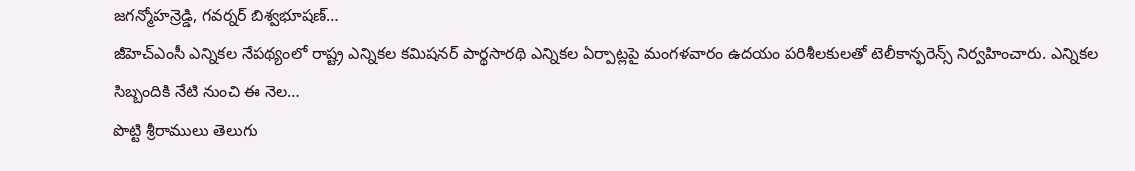జగన్మోహన్రెడ్డి, గవర్నర్ బిశ్వభూషణ్…
జీహెచ్ఎంసీ ఎన్నికల నేపథ్యంలో రాష్ట్ర ఎన్నికల కమిషనర్ పార్థసారథి ఎన్నికల ఏర్పాట్లపై మంగళవారం ఉదయం పరిశీలకులతో టెలీకాన్ఫరెన్స్ నిర్వహించారు. ఎన్నికల సిబ్బందికి నేటి నుంచి ఈ నెల…
పొట్టి శ్రీరాములు తెలుగు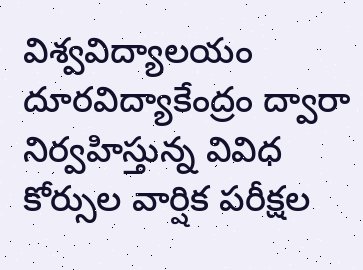విశ్వవిద్యాలయం దూరవిద్యాకేంద్రం ద్వారా నిర్వహిస్తున్న వివిధ కోర్సుల వార్షిక పరీక్షల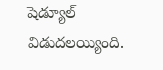షెడ్యూల్ విడుదలయ్యింది.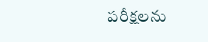పరీక్షలను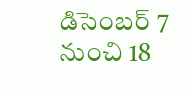డిసెంబర్ 7 నుంచి 18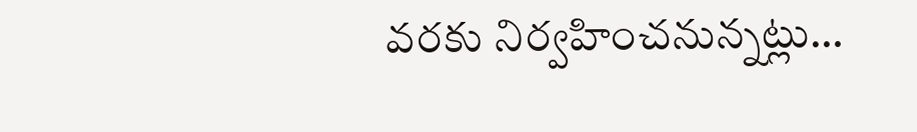వరకు నిర్వహించనున్నట్లు…